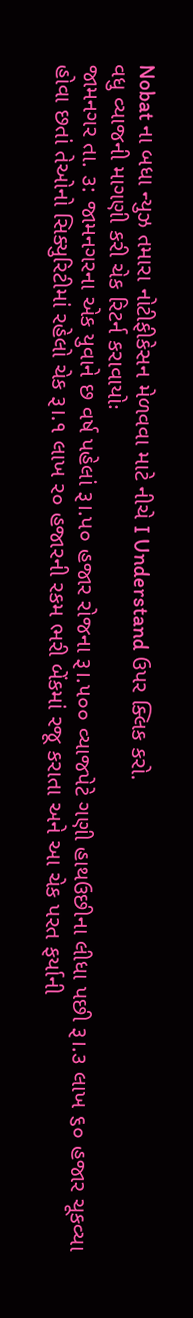Nobat ના બધા ન્યુઝ તમારા નોટીફીકેસન મેળવવા માટે નીચે I Understand ઉપર ક્લિક કરો.
વધુ વ્યાજની માગણી કરી ચેક રિટર્ન કરાવાયોઃ
જામનગર તા. ૩: જામનગરના એક યુવાને છ વર્ષ પહેલાં રૂ।.પ૦ હજાર રોજના રૂ।.૫૦૦ વ્યાજપેટે ગણી હાથઉછીના લીધા પછી રૂ।.૩ લાખ ૬૦ હજાર ચૂકવ્યા હોવા છતાં તેઓનો સિક્યુરિટીમાં રહેલો ચેક રૂ।.૧ લાખ ર૦ હજારની રકમ ભરી બેંકમાં રજૂ કરાતા અને આ ચેક પરત ફર્યાની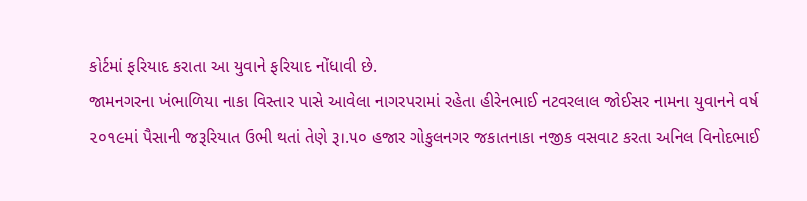કોર્ટમાં ફરિયાદ કરાતા આ યુવાને ફરિયાદ નોંધાવી છે.
જામનગરના ખંભાળિયા નાકા વિસ્તાર પાસે આવેલા નાગરપરામાં રહેતા હીરેનભાઈ નટવરલાલ જોઈસર નામના યુવાનને વર્ષ ૨૦૧૯માં પૈસાની જરૂરિયાત ઉભી થતાં તેણે રૂ।.૫૦ હજાર ગોકુલનગર જકાતનાકા નજીક વસવાટ કરતા અનિલ વિનોદભાઈ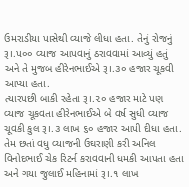ઉમરાડીયા પાસેથી વ્યાજે લીધા હતા. તેનું રોજનું રૂ।.પ૦૦ વ્યાજ આપવાનું ઠરાવવામાં આવ્યું હતું અને તે મુજબ હીરેનભાઈએ રૂ।.૩૦ હજાર ચૂકવી આપ્યા હતા.
ત્યારપછી બાકી રહેતા રૂ।.૨૦ હજાર માટે પણ વ્યાજ ચૂકવતા હીરેનભાઈએ બે વર્ષ સુધી વ્યાજ ચૂવકી કુલ રૂ।.૩ લાખ ૬૦ હજાર આપી દીધા હતા. તેમ છતાં વધુ વ્યાજની ઉઘરાણી કરી અનિલ વિનોદભાઈ ચેક રિટર્ન કરાવવાની ધમકી આપતા હતા અને ગયા જુલાઈ મહિનામાં રૂ।.૧ લાખ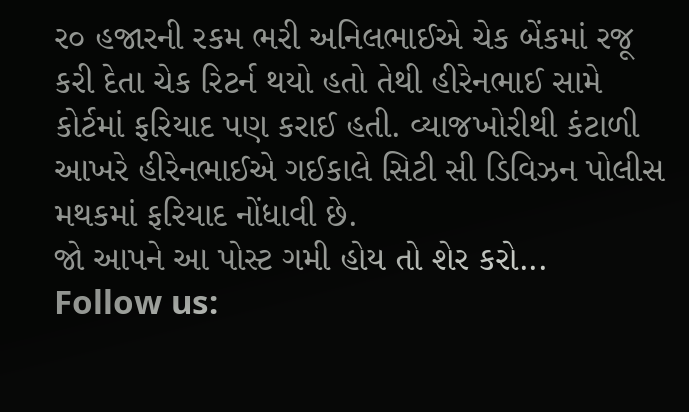ર૦ હજારની રકમ ભરી અનિલભાઈએ ચેક બેંકમાં રજૂ કરી દેતા ચેક રિટર્ન થયો હતો તેથી હીરેનભાઈ સામે કોર્ટમાં ફરિયાદ પણ કરાઈ હતી. વ્યાજખોરીથી કંટાળી આખરે હીરેનભાઈએ ગઈકાલે સિટી સી ડિવિઝન પોલીસ મથકમાં ફરિયાદ નોંધાવી છે.
જો આપને આ પોસ્ટ ગમી હોય તો શેર કરો...
Follow us: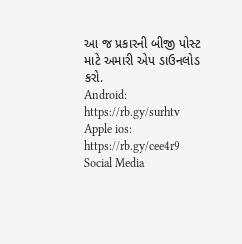આ જ પ્રકારની બીજી પોસ્ટ માટે અમારી એપ ડાઉનલોડ કરો.
Android: https://rb.gy/surhtv
Apple ios: https://rb.gy/cee4r9
Social Media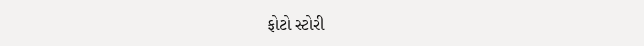ફોટો સ્ટોરી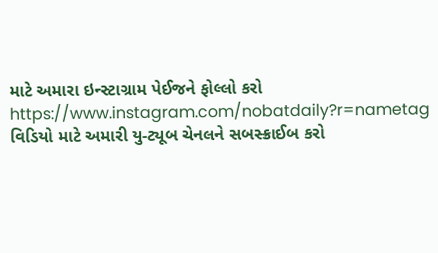માટે અમારા ઇન્સ્ટાગ્રામ પેઈજને ફોલ્લો કરો
https://www.instagram.com/nobatdaily?r=nametag
વિડિયો માટે અમારી યુ-ટ્યૂબ ચેનલને સબસ્ક્રાઈબ કરો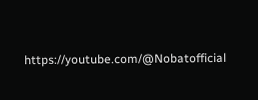https://youtube.com/@Nobatofficial